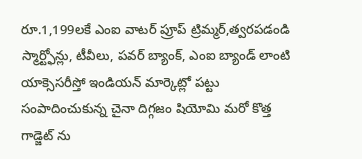రూ.1,199లకే ఎంఐ వాటర్ ప్రూప్ ట్రిమ్మర్,త్వరపడండి
స్మార్ట్ఫోన్లు, టీవీలు, పవర్ బ్యాంక్, ఎంఐ బ్యాండ్ లాంటి యాక్సెసరీస్తో ఇండియన్ మార్కెట్లో పట్టు సంపాదించుకున్న చైనా దిగ్గజం షియోమి మరో కొత్త గాడ్జెట్ ను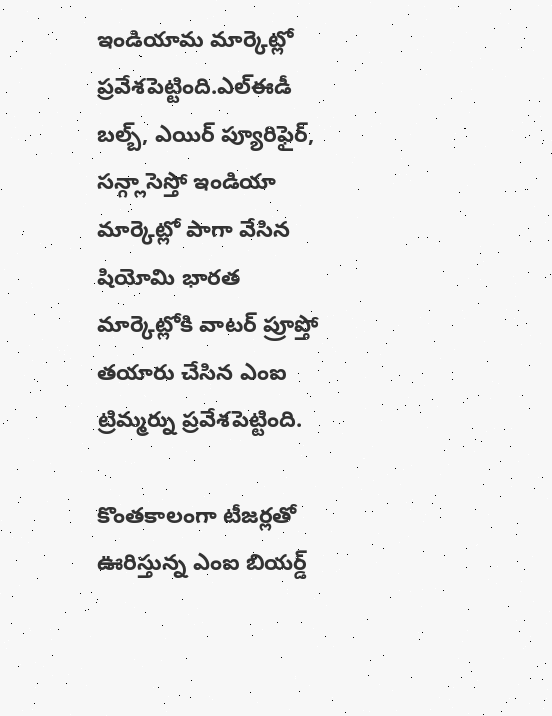ఇండియామ మార్కెట్లో ప్రవేశపెట్టింది.ఎల్ఈడీ బల్బ్, ఎయిర్ ప్యూరిఫైర్, సన్గ్లాసెస్తో ఇండియా మార్కెట్లో పాగా వేసిన షియోమి భారత మార్కెట్లోకి వాటర్ ప్రూప్తో తయారు చేసిన ఎంఐ ట్రిమ్మర్ను ప్రవేశపెట్టింది.

కొంతకాలంగా టీజర్లతో ఊరిస్తున్న ఎంఐ బియర్డ్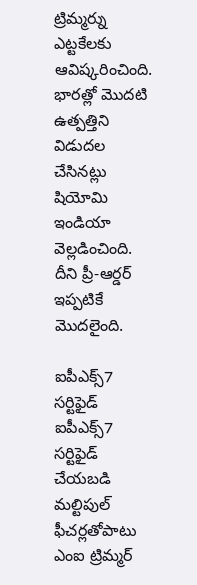ట్రిమ్మర్ను ఎట్టకేలకు ఆవిష్కరించింది. భారత్లో మొదటి ఉత్పత్తిని విడుదల చేసినట్లు షియోమి ఇండియా వెల్లడించింది. దీని ప్రీ-ఆర్డర్ ఇప్పటికే మొదలైంది.

ఐపీఎక్స్7 సర్టిఫైడ్
ఐపీఎక్స్7 సర్టిఫైడ్ చేయబడి మల్టిపుల్ ఫీచర్లతోపాటు ఎంఐ ట్రిమ్మర్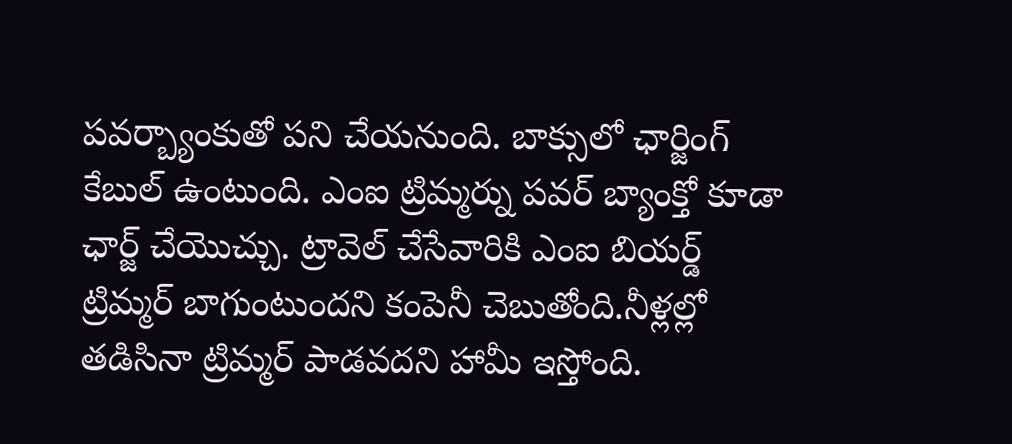పవర్బ్యాంకుతో పని చేయనుంది. బాక్సులో ఛార్జింగ్ కేబుల్ ఉంటుంది. ఎంఐ ట్రిమ్మర్ను పవర్ బ్యాంక్తో కూడా ఛార్జ్ చేయొచ్చు. ట్రావెల్ చేసేవారికి ఎంఐ బియర్డ్ ట్రిమ్మర్ బాగుంటుందని కంపెనీ చెబుతోంది.నీళ్లల్లో తడిసినా ట్రిమ్మర్ పాడవదని హామీ ఇస్తోంది.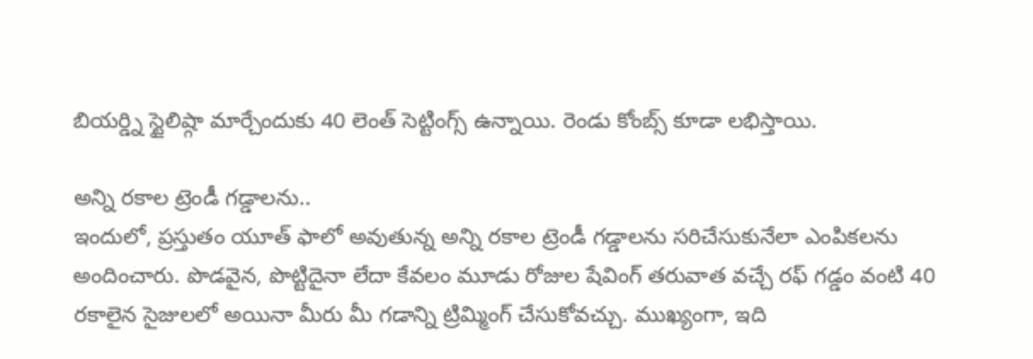బియర్డ్ని స్టైలిష్గా మార్చేందుకు 40 లెంత్ సెట్టింగ్స్ ఉన్నాయి. రెండు కోంబ్స్ కూడా లభిస్తాయి.

అన్ని రకాల ట్రెండీ గడ్డాలను..
ఇందులో, ప్రస్తుతం యూత్ ఫాలో అవుతున్న అన్ని రకాల ట్రెండీ గడ్డాలను సరిచేసుకునేలా ఎంపికలను అందించారు. పొడవైన, పొట్టిదైనా లేదా కేవలం మూడు రోజుల షేవింగ్ తరువాత వచ్చే రఫ్ గడ్డం వంటి 40 రకాలైన సైజులలో అయినా మీరు మీ గడాన్ని ట్రిమ్మింగ్ చేసుకోవచ్చు. ముఖ్యంగా, ఇది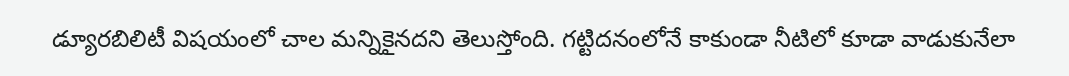డ్యూరబిలిటీ విషయంలో చాల మన్నికైనదని తెలుస్తోంది. గట్టిదనంలోనే కాకుండా నీటిలో కూడా వాడుకునేలా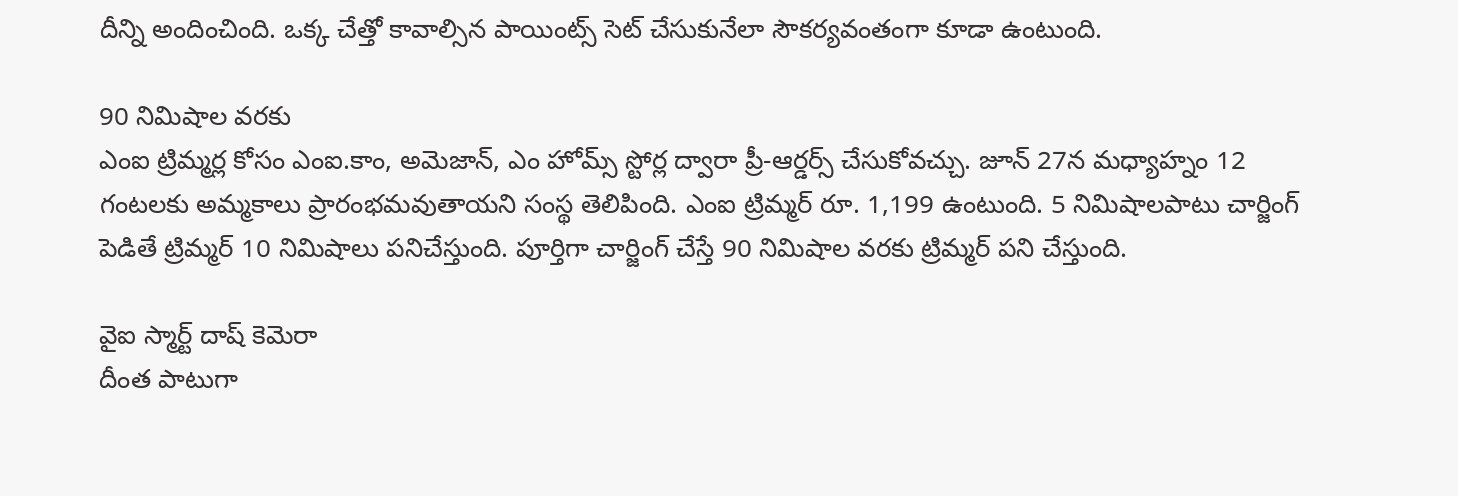దీన్ని అందించింది. ఒక్క చేత్తో కావాల్సిన పాయింట్స్ సెట్ చేసుకునేలా సౌకర్యవంతంగా కూడా ఉంటుంది.

90 నిమిషాల వరకు
ఎంఐ ట్రిమ్మర్ల కోసం ఎంఐ.కాం, అమెజాన్, ఎం హోమ్స్ స్టోర్ల ద్వారా ప్రీ-ఆర్డర్స్ చేసుకోవచ్చు. జూన్ 27న మధ్యాహ్నం 12 గంటలకు అమ్మకాలు ప్రారంభమవుతాయని సంస్థ తెలిపింది. ఎంఐ ట్రిమ్మర్ రూ. 1,199 ఉంటుంది. 5 నిమిషాలపాటు చార్జింగ్ పెడితే ట్రిమ్మర్ 10 నిమిషాలు పనిచేస్తుంది. పూర్తిగా చార్జింగ్ చేస్తే 90 నిమిషాల వరకు ట్రిమ్మర్ పని చేస్తుంది.

వైఐ స్మార్ట్ దాష్ కెమెరా
దీంత పాటుగా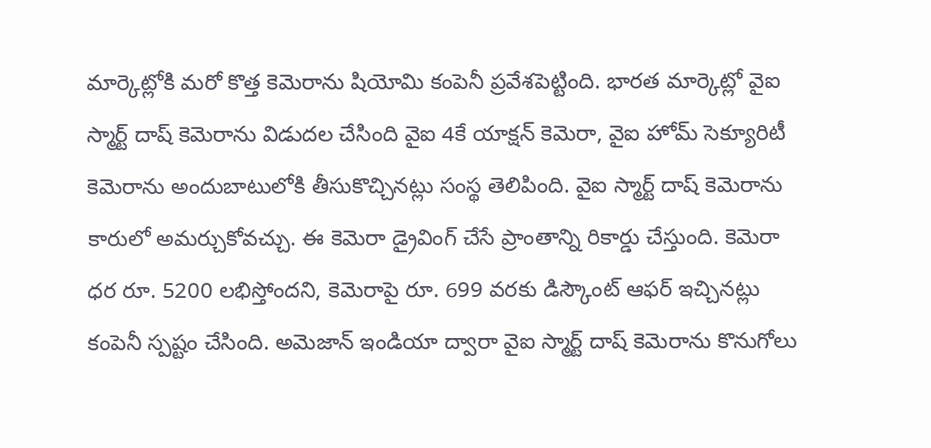మార్కెట్లోకి మరో కొత్త కెమెరాను షియోమి కంపెనీ ప్రవేశపెట్టింది. భారత మార్కెట్లో వైఐ స్మార్ట్ దాష్ కెమెరాను విడుదల చేసింది వైఐ 4కే యాక్షన్ కెమెరా, వైఐ హోమ్ సెక్యూరిటీ కెమెరాను అందుబాటులోకి తీసుకొచ్చినట్లు సంస్థ తెలిపింది. వైఐ స్మార్ట్ దాష్ కెమెరాను కారులో అమర్చుకోవచ్చు. ఈ కెమెరా డ్రైవింగ్ చేసే ప్రాంతాన్ని రికార్డు చేస్తుంది. కెమెరా ధర రూ. 5200 లభిస్తోందని, కెమెరాపై రూ. 699 వరకు డిస్కౌంట్ ఆఫర్ ఇచ్చినట్లు కంపెనీ స్పష్టం చేసింది. అమెజాన్ ఇండియా ద్వారా వైఐ స్మార్ట్ దాష్ కెమెరాను కొనుగోలు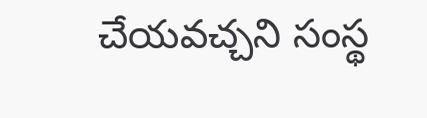చేయవచ్చని సంస్థ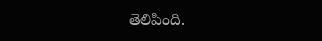తెలిపింది.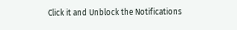Click it and Unblock the Notifications